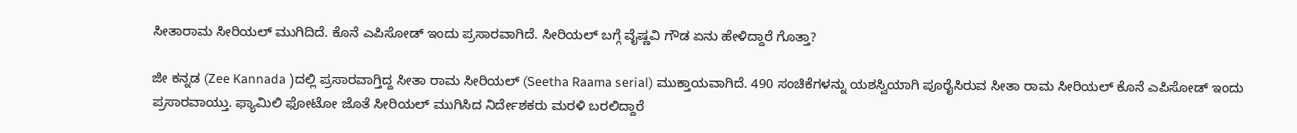ಸೀತಾರಾಮ ಸೀರಿಯಲ್ ಮುಗಿದಿದೆ. ಕೊನೆ ಎಪಿಸೋಡ್ ಇಂದು ಪ್ರಸಾರವಾಗಿದೆ. ಸೀರಿಯಲ್ ಬಗ್ಗೆ ವೈಷ್ಣವಿ ಗೌಡ ಏನು ಹೇಳಿದ್ದಾರೆ ಗೊತ್ತಾ?

ಜೀ ಕನ್ನಡ (Zee Kannada )ದಲ್ಲಿ ಪ್ರಸಾರವಾಗ್ತಿದ್ದ ಸೀತಾ ರಾಮ ಸೀರಿಯಲ್ (Seetha Raama serial) ಮುಕ್ತಾಯವಾಗಿದೆ. 490 ಸಂಚಿಕೆಗಳನ್ನು ಯಶಸ್ವಿಯಾಗಿ ಪೂರೈಸಿರುವ ಸೀತಾ ರಾಮ ಸೀರಿಯಲ್ ಕೊನೆ ಎಪಿಸೋಡ್ ಇಂದು ಪ್ರಸಾರವಾಯ್ತು. ಫ್ಯಾಮಿಲಿ ಫೋಟೋ ಜೊತೆ ಸೀರಿಯಲ್ ಮುಗಿಸಿದ ನಿರ್ದೇಶಕರು ಮರಳಿ ಬರಲಿದ್ದಾರೆ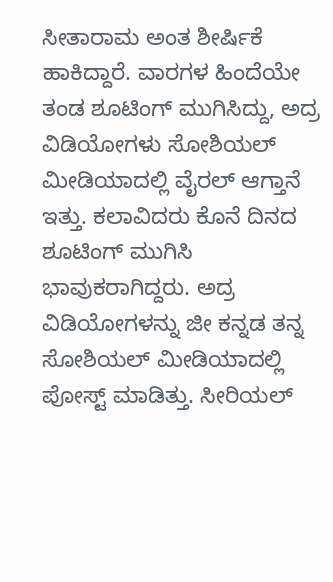ಸೀತಾರಾಮ ಅಂತ ಶೀರ್ಷಿಕೆ ಹಾಕಿದ್ದಾರೆ. ವಾರಗಳ ಹಿಂದೆಯೇ ತಂಡ ಶೂಟಿಂಗ್ ಮುಗಿಸಿದ್ದು, ಅದ್ರ ವಿಡಿಯೋಗಳು ಸೋಶಿಯಲ್ ಮೀಡಿಯಾದಲ್ಲಿ ವೈರಲ್ ಆಗ್ತಾನೆ ಇತ್ತು. ಕಲಾವಿದರು ಕೊನೆ ದಿನದ ಶೂಟಿಂಗ್ ಮುಗಿಸಿ ಭಾವುಕರಾಗಿದ್ದರು. ಅದ್ರ ವಿಡಿಯೋಗಳನ್ನು ಜೀ ಕನ್ನಡ ತನ್ನ ಸೋಶಿಯಲ್ ಮೀಡಿಯಾದಲ್ಲಿ ಪೋಸ್ಟ್ ಮಾಡಿತ್ತು. ಸೀರಿಯಲ್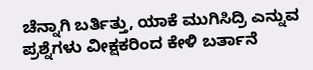ಚೆನ್ನಾಗಿ ಬರ್ತಿತ್ತು, ಯಾಕೆ ಮುಗಿಸಿದ್ರಿ ಎನ್ನುವ ಪ್ರಶ್ನೆಗಳು ವೀಕ್ಷಕರಿಂದ ಕೇಳಿ ಬರ್ತಾನೆ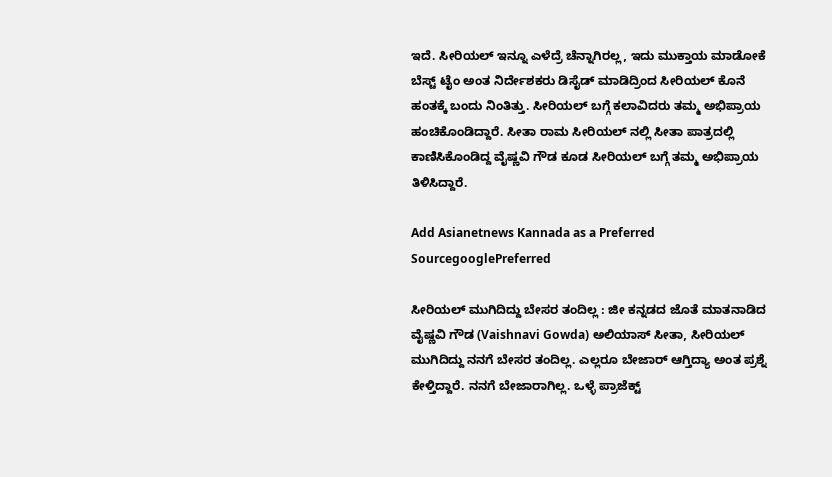ಇದೆ. ಸೀರಿಯಲ್ ಇನ್ನೂ ಎಳೆದ್ರೆ ಚೆನ್ನಾಗಿರಲ್ಲ, ಇದು ಮುಕ್ತಾಯ ಮಾಡೋಕೆ ಬೆಸ್ಟ್ ಟೈಂ ಅಂತ ನಿರ್ದೇಶಕರು ಡಿಸೈಡ್ ಮಾಡಿದ್ರಿಂದ ಸೀರಿಯಲ್ ಕೊನೆ ಹಂತಕ್ಕೆ ಬಂದು ನಿಂತಿತ್ತು. ಸೀರಿಯಲ್ ಬಗ್ಗೆ ಕಲಾವಿದರು ತಮ್ಮ ಅಭಿಪ್ರಾಯ ಹಂಚಿಕೊಂಡಿದ್ದಾರೆ. ಸೀತಾ ರಾಮ ಸೀರಿಯಲ್ ನಲ್ಲಿ ಸೀತಾ ಪಾತ್ರದಲ್ಲಿ ಕಾಣಿಸಿಕೊಂಡಿದ್ದ ವೈಷ್ಣವಿ ಗೌಡ ಕೂಡ ಸೀರಿಯಲ್ ಬಗ್ಗೆ ತಮ್ಮ ಅಭಿಪ್ರಾಯ ತಿಳಿಸಿದ್ದಾರೆ.

Add Asianetnews Kannada as a Preferred SourcegooglePreferred

ಸೀರಿಯಲ್ ಮುಗಿದಿದ್ದು ಬೇಸರ ತಂದಿಲ್ಲ : ಜೀ ಕನ್ನಡದ ಜೊತೆ ಮಾತನಾಡಿದ ವೈಷ್ಣವಿ ಗೌಡ (Vaishnavi Gowda) ಅಲಿಯಾಸ್ ಸೀತಾ, ಸೀರಿಯಲ್ ಮುಗಿದಿದ್ದು ನನಗೆ ಬೇಸರ ತಂದಿಲ್ಲ. ಎಲ್ಲರೂ ಬೇಜಾರ್ ಆಗ್ತಿದ್ಯಾ ಅಂತ ಪ್ರಶ್ನೆ ಕೇಳ್ತಿದ್ದಾರೆ. ನನಗೆ ಬೇಜಾರಾಗಿಲ್ಲ. ಒಳ್ಳೆ ಪ್ರಾಜೆಕ್ಟ್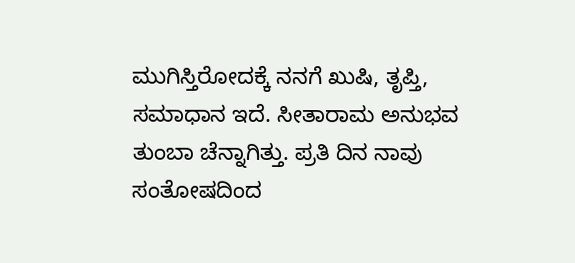ಮುಗಿಸ್ತಿರೋದಕ್ಕೆ ನನಗೆ ಖುಷಿ, ತೃಪ್ತಿ, ಸಮಾಧಾನ ಇದೆ. ಸೀತಾರಾಮ ಅನುಭವ ತುಂಬಾ ಚೆನ್ನಾಗಿತ್ತು. ಪ್ರತಿ ದಿನ ನಾವು ಸಂತೋಷದಿಂದ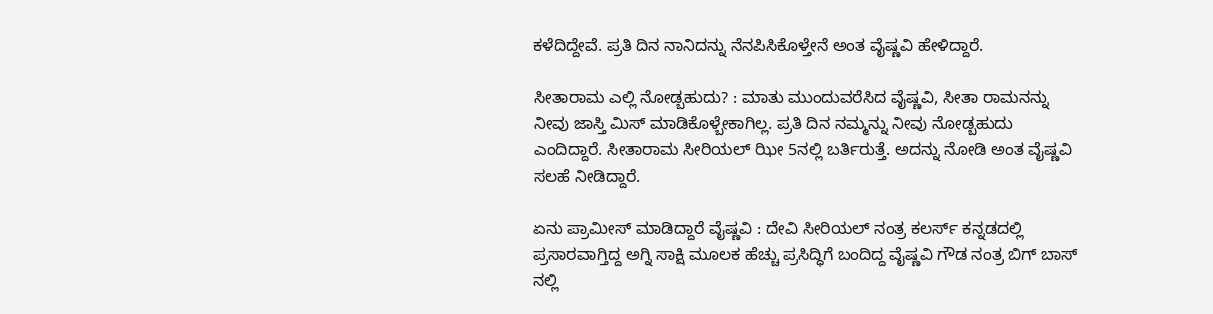ಕಳೆದಿದ್ದೇವೆ. ಪ್ರತಿ ದಿನ ನಾನಿದನ್ನು ನೆನಪಿಸಿಕೊಳ್ತೇನೆ ಅಂತ ವೈಷ್ಣವಿ ಹೇಳಿದ್ದಾರೆ.

ಸೀತಾರಾಮ ಎಲ್ಲಿ ನೋಡ್ಬಹುದು? : ಮಾತು ಮುಂದುವರೆಸಿದ ವೈಷ್ಣವಿ, ಸೀತಾ ರಾಮನನ್ನು ನೀವು ಜಾಸ್ತಿ ಮಿಸ್ ಮಾಡಿಕೊಳ್ಬೇಕಾಗಿಲ್ಲ. ಪ್ರತಿ ದಿನ ನಮ್ಮನ್ನು ನೀವು ನೋಡ್ಬಹುದು ಎಂದಿದ್ದಾರೆ. ಸೀತಾರಾಮ ಸೀರಿಯಲ್ ಝೀ 5ನಲ್ಲಿ ಬರ್ತಿರುತ್ತೆ. ಅದನ್ನು ನೋಡಿ ಅಂತ ವೈಷ್ಣವಿ ಸಲಹೆ ನೀಡಿದ್ದಾರೆ.

ಏನು ಪ್ರಾಮೀಸ್ ಮಾಡಿದ್ದಾರೆ ವೈಷ್ಣವಿ : ದೇವಿ ಸೀರಿಯಲ್ ನಂತ್ರ ಕಲರ್ಸ್ ಕನ್ನಡದಲ್ಲಿ ಪ್ರಸಾರವಾಗ್ತಿದ್ದ ಅಗ್ನಿ ಸಾಕ್ಷಿ ಮೂಲಕ ಹೆಚ್ಚು ಪ್ರಸಿದ್ಧಿಗೆ ಬಂದಿದ್ದ ವೈಷ್ಣವಿ ಗೌಡ ನಂತ್ರ ಬಿಗ್ ಬಾಸ್ ನಲ್ಲಿ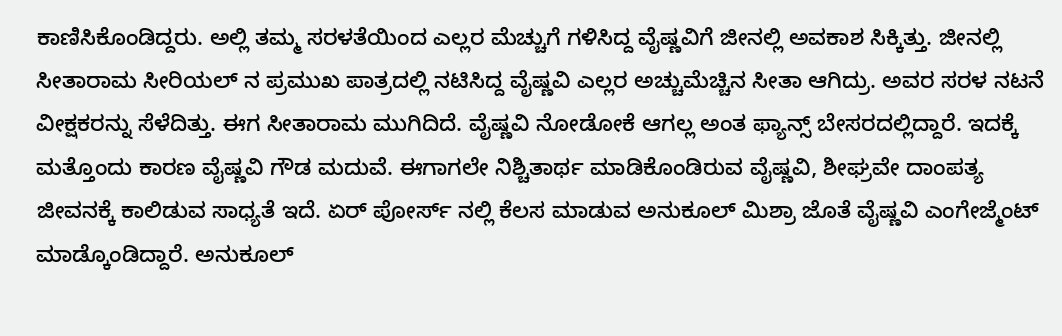ಕಾಣಿಸಿಕೊಂಡಿದ್ದರು. ಅಲ್ಲಿ ತಮ್ಮ ಸರಳತೆಯಿಂದ ಎಲ್ಲರ ಮೆಚ್ಚುಗೆ ಗಳಿಸಿದ್ದ ವೈಷ್ಣವಿಗೆ ಜೀನಲ್ಲಿ ಅವಕಾಶ ಸಿಕ್ಕಿತ್ತು. ಜೀನಲ್ಲಿ ಸೀತಾರಾಮ ಸೀರಿಯಲ್ ನ ಪ್ರಮುಖ ಪಾತ್ರದಲ್ಲಿ ನಟಿಸಿದ್ದ ವೈಷ್ಣವಿ ಎಲ್ಲರ ಅಚ್ಚುಮೆಚ್ಚಿನ ಸೀತಾ ಆಗಿದ್ರು. ಅವರ ಸರಳ ನಟನೆ ವೀಕ್ಷಕರನ್ನು ಸೆಳೆದಿತ್ತು. ಈಗ ಸೀತಾರಾಮ ಮುಗಿದಿದೆ. ವೈಷ್ಣವಿ ನೋಡೋಕೆ ಆಗಲ್ಲ ಅಂತ ಫ್ಯಾನ್ಸ್ ಬೇಸರದಲ್ಲಿದ್ದಾರೆ. ಇದಕ್ಕೆ ಮತ್ತೊಂದು ಕಾರಣ ವೈಷ್ಣವಿ ಗೌಡ ಮದುವೆ. ಈಗಾಗಲೇ ನಿಶ್ಚಿತಾರ್ಥ ಮಾಡಿಕೊಂಡಿರುವ ವೈಷ್ಣವಿ, ಶೀಘ್ರವೇ ದಾಂಪತ್ಯ ಜೀವನಕ್ಕೆ ಕಾಲಿಡುವ ಸಾಧ್ಯತೆ ಇದೆ. ಏರ್ ಪೋರ್ಸ್ ನಲ್ಲಿ ಕೆಲಸ ಮಾಡುವ ಅನುಕೂಲ್ ಮಿಶ್ರಾ ಜೊತೆ ವೈಷ್ಣವಿ ಎಂಗೇಜ್ಮೆಂಟ್ ಮಾಡ್ಕೊಂಡಿದ್ದಾರೆ. ಅನುಕೂಲ್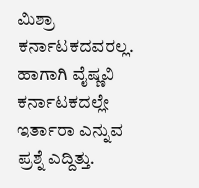ಮಿಶ್ರಾ ಕರ್ನಾಟಕದವರಲ್ಲ. ಹಾಗಾಗಿ ವೈಷ್ಣವಿ ಕರ್ನಾಟಕದಲ್ಲೇ ಇರ್ತಾರಾ ಎನ್ನುವ ಪ್ರಶ್ನೆ ಎದ್ದಿತ್ತು.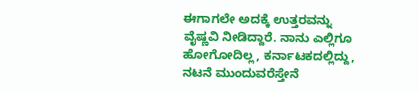ಈಗಾಗಲೇ ಅದಕ್ಕೆ ಉತ್ತರವನ್ನು ವೈಷ್ಣವಿ ನೀಡಿದ್ದಾರೆ. ನಾನು ಎಲ್ಲಿಗೂ ಹೋಗೋದಿಲ್ಲ, ಕರ್ನಾಟಕದಲ್ಲಿದ್ದು, ನಟನೆ ಮುಂದುವರೆಸ್ತೇನೆ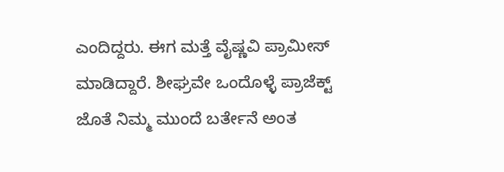ಎಂದಿದ್ದರು. ಈಗ ಮತ್ತೆ ವೈಷ್ಣವಿ ಪ್ರಾಮೀಸ್ ಮಾಡಿದ್ದಾರೆ. ಶೀಘ್ರವೇ ಒಂದೊಳ್ಳೆ ಪ್ರಾಜೆಕ್ಟ್ ಜೊತೆ ನಿಮ್ಮ ಮುಂದೆ ಬರ್ತೇನೆ ಅಂತ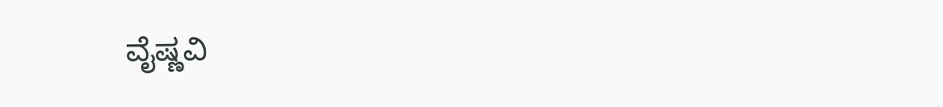ವೈಷ್ಣವಿ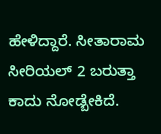ಹೇಳಿದ್ದಾರೆ. ಸೀತಾರಾಮ ಸೀರಿಯಲ್ 2 ಬರುತ್ತಾ ಕಾದು ನೋಡ್ಬೇಕಿದೆ.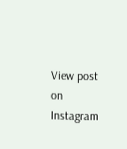View post on Instagram